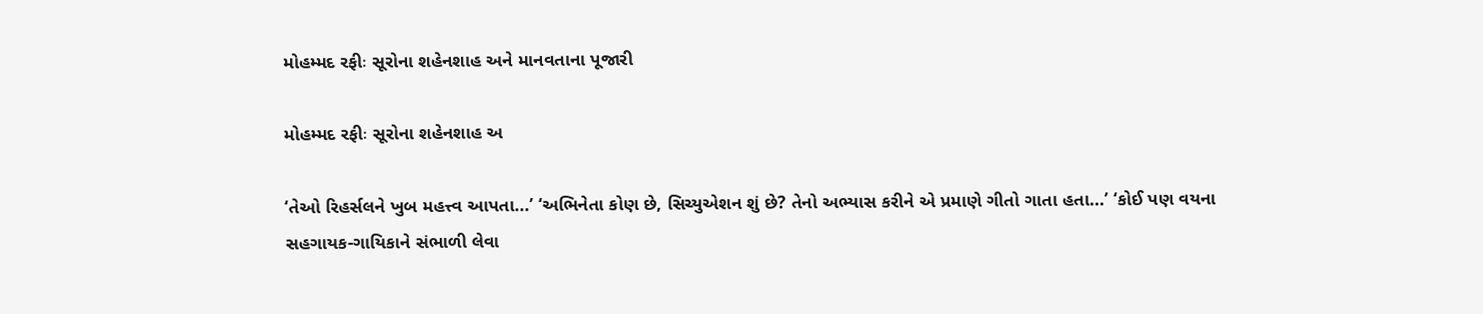મોહમ્મદ રફીઃ સૂરોના શહેનશાહ અને માનવતાના પૂજારી

મોહમ્મદ રફીઃ સૂરોના શહેનશાહ અ

‘તેઓ રિહર્સલને ખુબ મહત્ત્વ આપતા...’ ‘અભિનેતા કોણ છે, સિચ્યુએશન શું છે? તેનો અભ્યાસ કરીને એ પ્રમાણે ગીતો ગાતા હતા...’ ‘કોઈ પણ વયના સહગાયક-ગાયિકાને સંભાળી લેવા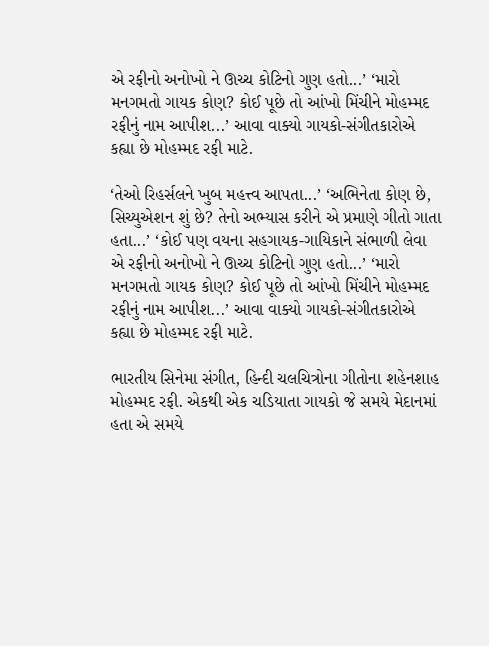એ રફીનો અનોખો ને ઊચ્ચ કોટિનો ગુણ હતો...’ ‘મારો મનગમતો ગાયક કોણ? કોઈ પૂછે તો આંખો મિંચીને મોહમ્મદ રફીનું નામ આપીશ...’ આવા વાક્યો ગાયકો-સંગીતકારોએ કહ્યા છે મોહમ્મદ રફી માટે.

‘તેઓ રિહર્સલને ખુબ મહત્ત્વ આપતા...’ ‘અભિનેતા કોણ છે, સિચ્યુએશન શું છે? તેનો અભ્યાસ કરીને એ પ્રમાણે ગીતો ગાતા હતા...’ ‘કોઈ પણ વયના સહગાયક-ગાયિકાને સંભાળી લેવા એ રફીનો અનોખો ને ઊચ્ચ કોટિનો ગુણ હતો...’ ‘મારો મનગમતો ગાયક કોણ? કોઈ પૂછે તો આંખો મિંચીને મોહમ્મદ રફીનું નામ આપીશ...’ આવા વાક્યો ગાયકો-સંગીતકારોએ કહ્યા છે મોહમ્મદ રફી માટે.

ભારતીય સિનેમા સંગીત, હિન્દી ચલચિત્રોના ગીતોના શહેનશાહ મોહમ્મદ રફી. એકથી એક ચડિયાતા ગાયકો જે સમયે મેદાનમાં હતા એ સમયે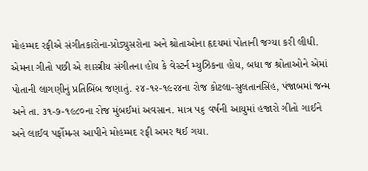મોહમ્મદ રફીએ સંગીતકારોના-પ્રોડ્યુસરોના અને શ્રોતાઓના હૃદયમાં પોતાની જગ્યા કરી લીધી. એમના ગીતો પછી એ શાસ્ત્રીય સંગીતના હોય કે વેસ્ટર્ન મ્યુઝિકના હોય, બધા જ શ્રોતાઓને એમાં પોતાની લાગણીનું પ્રતિબિંબ જણાતું. ૨૪-૧૨-૧૯૨૪ના રોજ કોટલા-સુલતાનસિંહ, પંજાબમાં જન્મ અને તા. ૩૧-૭-૧૯૮૦ના રોજ મુંબઈમાં અવસાન. માત્ર ૫૬ વર્ષની આયુમાં હજારો ગીતો ગાઈને અને લાઈવ પર્ફોમન્સ આપીને મોહમ્મદ રફી અમર થઈ ગયા.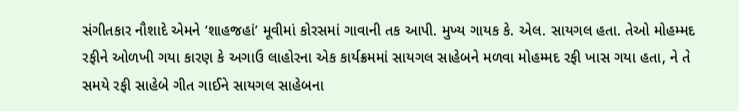સંગીતકાર નૌશાદે એમને ‘શાહજહાં’ મૂવીમાં કોરસમાં ગાવાની તક આપી. મુખ્ય ગાયક કે. એલ. સાયગલ હતા. તેઓ મોહમ્મદ રફીને ઓળખી ગયા કારણ કે અગાઉ લાહોરના એક કાર્યક્રમમાં સાયગલ સાહેબને મળવા મોહમ્મદ રફી ખાસ ગયા હતા, ને તે સમયે રફી સાહેબે ગીત ગાઈને સાયગલ સાહેબના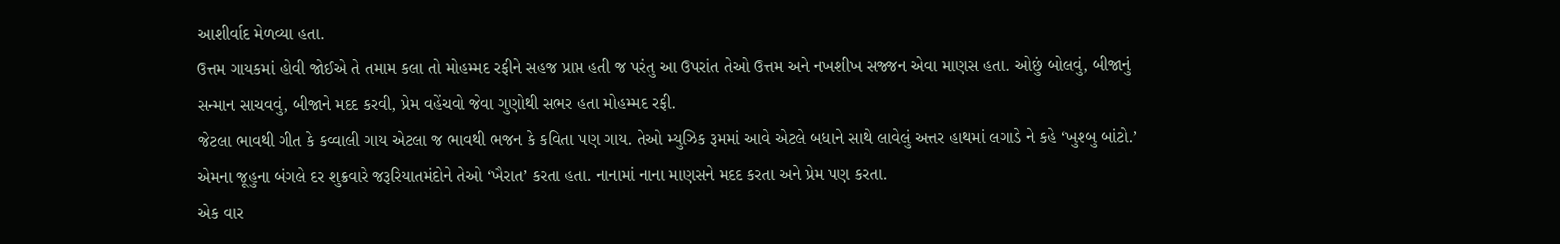આશીર્વાદ મેળવ્યા હતા.
ઉત્તમ ગાયકમાં હોવી જોઈએ તે તમામ કલા તો મોહમ્મદ રફીને સહજ પ્રાપ્ત હતી જ પરંતુ આ ઉપરાંત તેઓ ઉત્તમ અને નખશીખ સજ્જન એવા માણસ હતા. ઓછું બોલવું, બીજાનું સન્માન સાચવવું, બીજાને મદદ કરવી, પ્રેમ વહેંચવો જેવા ગુણોથી સભર હતા મોહમ્મદ રફી.
જેટલા ભાવથી ગીત કે કવ્વાલી ગાય એટલા જ ભાવથી ભજન કે કવિતા પણ ગાય. તેઓ મ્યુઝિક રૂમમાં આવે એટલે બધાને સાથે લાવેલું અત્તર હાથમાં લગાડે ને કહે ‘ખુશ્બુ બાંટો.’ એમના જૂહુના બંગલે દર શુક્રવારે જરૂરિયાતમંદોને તેઓ ‘ખૈરાત’ કરતા હતા. નાનામાં નાના માણસને મદદ કરતા અને પ્રેમ પણ કરતા.
એક વાર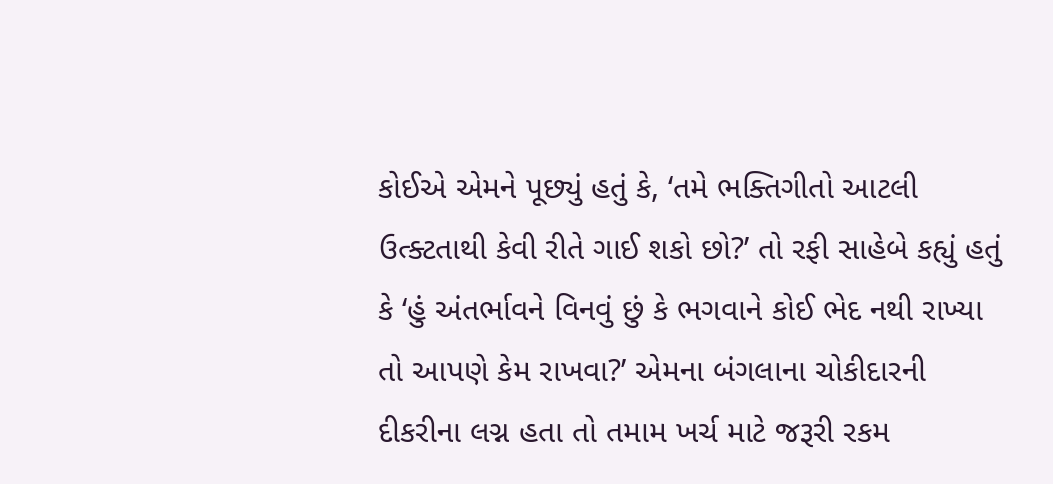કોઈએ એમને પૂછ્યું હતું કે, ‘તમે ભક્તિગીતો આટલી ઉત્ક્ટતાથી કેવી રીતે ગાઈ શકો છો?’ તો રફી સાહેબે કહ્યું હતું કે ‘હું અંતર્ભાવને વિનવું છું કે ભગવાને કોઈ ભેદ નથી રાખ્યા તો આપણે કેમ રાખવા?’ એમના બંગલાના ચોકીદારની દીકરીના લગ્ન હતા તો તમામ ખર્ચ માટે જરૂરી રકમ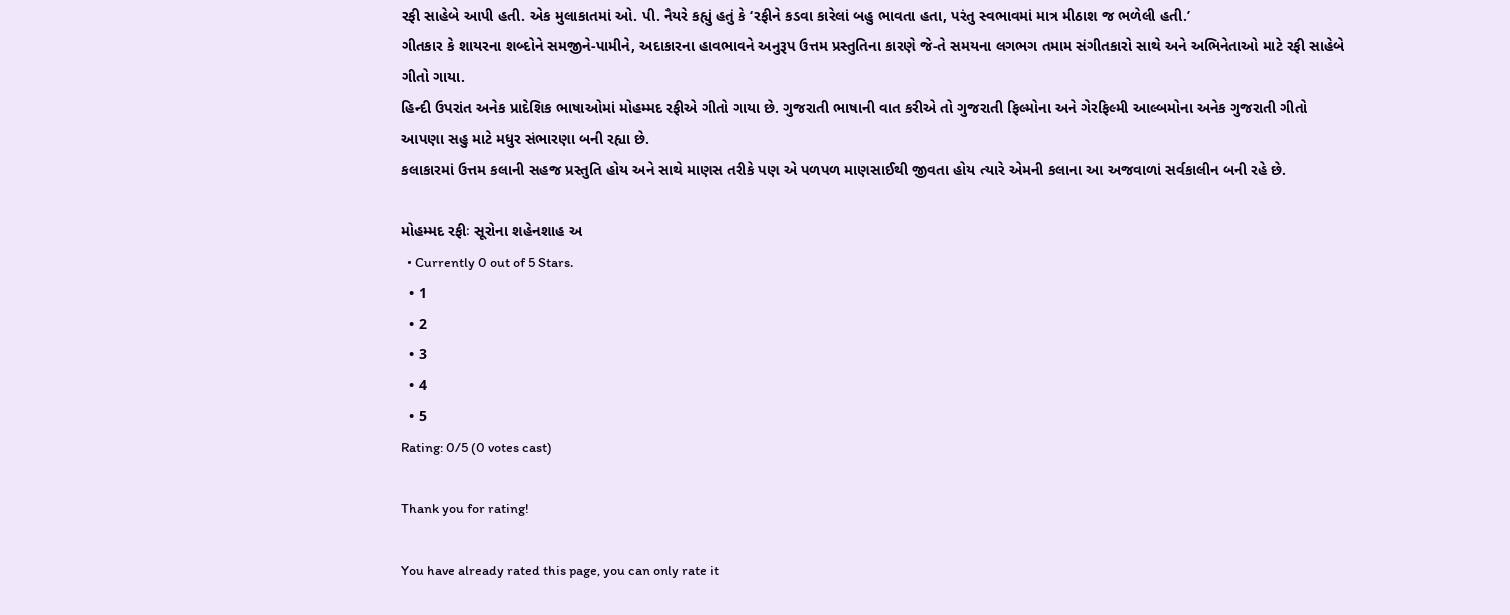રફી સાહેબે આપી હતી. એક મુલાકાતમાં ઓ. પી. નૈયરે કહ્યું હતું કે ‘રફીને કડવા કારેલાં બહુ ભાવતા હતા, પરંતુ સ્વભાવમાં માત્ર મીઠાશ જ ભળેલી હતી.’
ગીતકાર કે શાયરના શબ્દોને સમજીને-પામીને, અદાકારના હાવભાવને અનુરૂપ ઉત્તમ પ્રસ્તુતિના કારણે જે-તે સમયના લગભગ તમામ સંગીતકારો સાથે અને અભિનેતાઓ માટે રફી સાહેબે ગીતો ગાયા.
હિન્દી ઉપરાંત અનેક પ્રાદેશિક ભાષાઓમાં મોહમ્મદ રફીએ ગીતો ગાયા છે. ગુજરાતી ભાષાની વાત કરીએ તો ગુજરાતી ફિલ્મોના અને ગેરફિલ્મી આલ્બમોના અનેક ગુજરાતી ગીતો આપણા સહુ માટે મધુર સંભારણા બની રહ્યા છે.
કલાકારમાં ઉત્તમ કલાની સહજ પ્રસ્તુતિ હોય અને સાથે માણસ તરીકે પણ એ પળપળ માણસાઈથી જીવતા હોય ત્યારે એમની કલાના આ અજવાળાં સર્વકાલીન બની રહે છે.

મોહમ્મદ રફીઃ સૂરોના શહેનશાહ અ
  • Currently 0 out of 5 Stars.
  • 1
  • 2
  • 3
  • 4
  • 5
Rating: 0/5 (0 votes cast)

Thank you for rating!

You have already rated this page, you can only rate it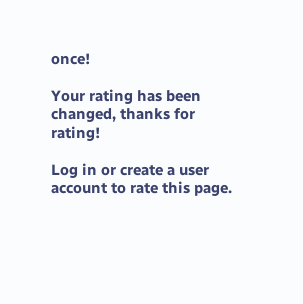once!

Your rating has been changed, thanks for rating!

Log in or create a user account to rate this page.